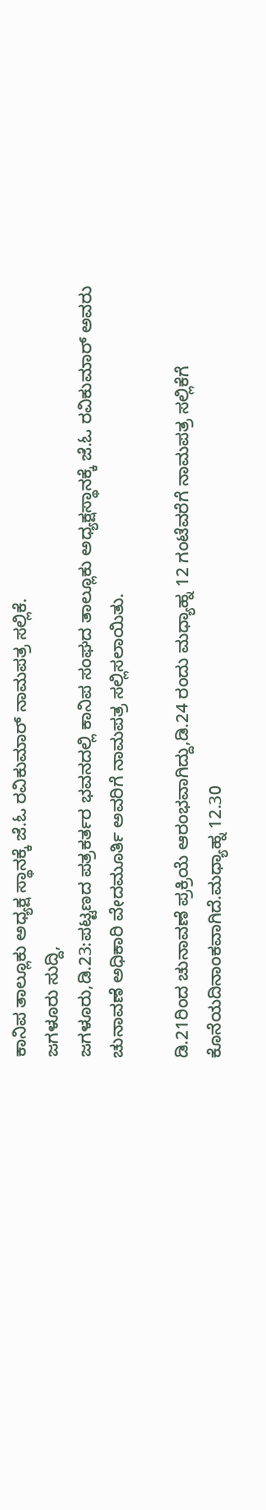ಕಾನಿಪ ತಾಲ್ಲೂಕು ಅಧ್ಯಕ್ಷ ಸ್ಥಾನಕ್ಕೆ ಜೆ.ಓ ರವಿಕುಮಾರ್ ನಾಮಪತ್ರ ಸಲ್ಲಿಕೆ.
ಜಗಳೂರು ಸುದ್ದಿ,
ಜಗಳೂರು,ಡಿ.23:ಪಟ್ಟಣದ ಪತ್ರಕರ್ತರ ಭವನದಲ್ಲಿ ಕಾನಿಪ ಸಂಘದ ತಾಲ್ಲೂಕು ಅಧ್ಯಕ್ಷಸ್ಥಾನಕ್ಕೆ ಜೆ.ಓ ರವಿಕುಮಾರ್ ಅವರು ಚುನಾವಣೆ ಅಧಿಕಾರಿ ವೇದಮೂರ್ತಿ ಅವರಿಗೆ ನಾಮಪತ್ರ ಸಲ್ಲಿಸಲಾಯಿತು.

ಡಿ.21ರಿಂದ ಚುನಾವಣೆ ಪ್ರಕ್ರಿಯೆ ಆರಂಭವಾಗಿದ್ದು,ಡಿ.24 ರಂದು ಮಧ್ಯಾಹ್ನ 12 ಗಂಟೆವರೆಗೆ ನಾಮಪತ್ರ ಸಲ್ಲಿಕೆಗೆ ಕೊನೆಯದಿನಾಂಕವಾಗಿದೆ.ಮಧ್ಯಾಹ್ನ 12.30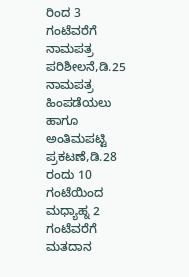ರಿಂದ 3 ಗಂಟೆವರೆಗೆ ನಾಮಪತ್ರ ಪರಿಶೀಲನೆ,ಡಿ.25 ನಾಮಪತ್ರ ಹಿಂಪಡೆಯಲು ಹಾಗೂ ಅಂತಿಮಪಟ್ಟಿ ಪ್ರಕಟಣೆ,ಡಿ.28 ರಂದು 10 ಗಂಟೆಯಿಂದ ಮಧ್ಯಾಹ್ನ 2 ಗಂಟೆವರೆಗೆ ಮತದಾನ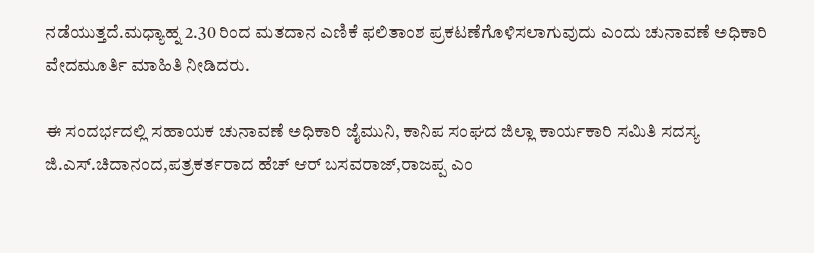ನಡೆಯುತ್ತದೆ.ಮಧ್ಯಾಹ್ನ 2.30 ರಿಂದ ಮತದಾನ ಎಣಿಕೆ ಫಲಿತಾಂಶ ಪ್ರಕಟಣೆಗೊಳಿಸಲಾಗುವುದು ಎಂದು ಚುನಾವಣೆ ಅಧಿಕಾರಿ ವೇದಮೂರ್ತಿ ಮಾಹಿತಿ ನೀಡಿದರು.

ಈ ಸಂದರ್ಭದಲ್ಲಿ ಸಹಾಯಕ ಚುನಾವಣೆ ಅಧಿಕಾರಿ ಜೈಮುನಿ, ಕಾನಿಪ ಸಂಘದ ಜಿಲ್ಲಾ ಕಾರ್ಯಕಾರಿ ಸಮಿತಿ ಸದಸ್ಯ ಜಿ.ಎಸ್.ಚಿದಾನಂದ,ಪತ್ರಕರ್ತರಾದ ಹೆಚ್ ಆರ್ ಬಸವರಾಜ್,ರಾಜಪ್ಪ ಎಂ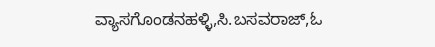ವ್ಯಾಸಗೊಂಡನಹಳ್ಳಿ,ಸಿ.ಬಸವರಾಜ್,ಓ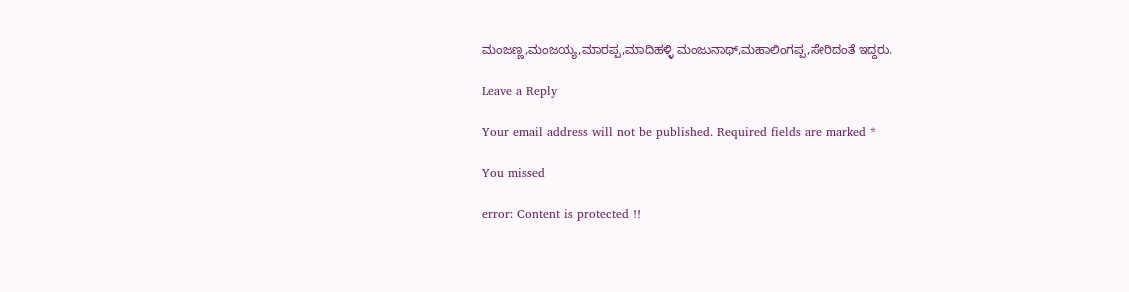ಮಂಜಣ್ಣ,ಮಂಜಯ್ಯ,ಮಾರಪ್ಪ,ಮಾದಿಹಳ್ಳಿ ಮಂಜುನಾಥ್,ಮಹಾಲಿಂಗಪ್ಪ,ಸೇರಿದಂತೆ ಇದ್ದರು.

Leave a Reply

Your email address will not be published. Required fields are marked *

You missed

error: Content is protected !!